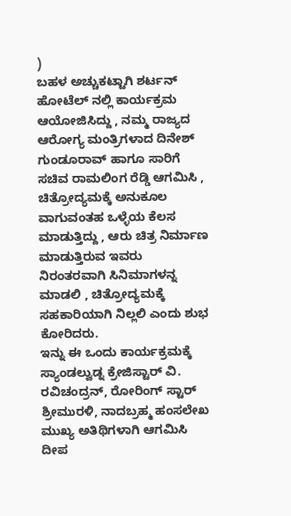)
ಬಹಳ ಅಚ್ಚುಕಟ್ಟಾಗಿ ಶರ್ಟನ್ ಹೋಟೆಲ್ ನಲ್ಲಿ ಕಾರ್ಯಕ್ರಮ ಆಯೋಜಿಸಿದ್ದು , ನಮ್ಮ ರಾಜ್ಯದ ಆರೋಗ್ಯ ಮಂತ್ರಿಗಳಾದ ದಿನೇಶ್ ಗುಂಡೂರಾವ್ ಹಾಗೂ ಸಾರಿಗೆ ಸಚಿವ ರಾಮಲಿಂಗ ರೆಡ್ಡಿ ಆಗಮಿಸಿ , ಚಿತ್ರೋದ್ಯಮಕ್ಕೆ ಅನುಕೂಲ ವಾಗುವಂತಹ ಒಳ್ಳೆಯ ಕೆಲಸ ಮಾಡುತ್ತಿದ್ದು , ಆರು ಚಿತ್ರ ನಿರ್ಮಾಣ ಮಾಡುತ್ತಿರುವ ಇವರು ನಿರಂತರವಾಗಿ ಸಿನಿಮಾಗಳನ್ನ ಮಾಡಲಿ , ಚಿತ್ರೋದ್ಯಮಕ್ಕೆ ಸಹಕಾರಿಯಾಗಿ ನಿಲ್ಲಲಿ ಎಂದು ಶುಭ ಕೋರಿದರು.
ಇನ್ನು ಈ ಒಂದು ಕಾರ್ಯಕ್ರಮಕ್ಕೆ ಸ್ಯಾಂಡಲ್ವುಡ್ನ ಕ್ರೇಜಿಸ್ಟಾರ್ ವಿ. ರವಿಚಂದ್ರನ್, ರೋರಿಂಗ್ ಸ್ಟಾರ್ ಶ್ರೀಮುರಳಿ, ನಾದಬ್ರಹ್ಮ ಹಂಸಲೇಖ ಮುಖ್ಯ ಅತಿಥಿಗಳಾಗಿ ಆಗಮಿಸಿ ದೀಪ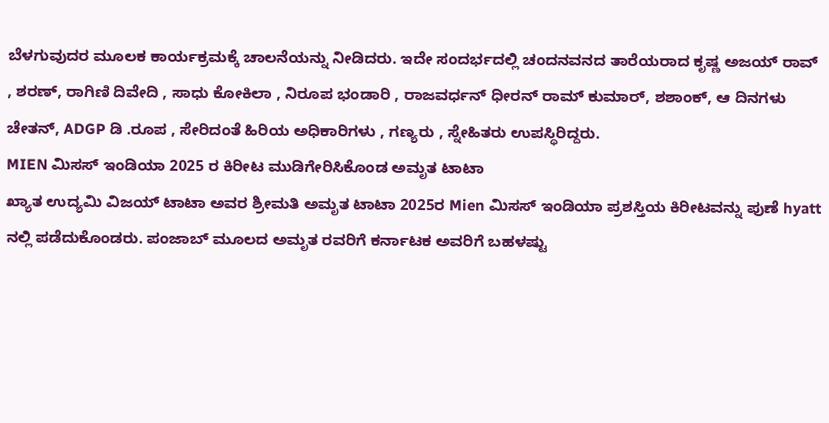ಬೆಳಗುವುದರ ಮೂಲಕ ಕಾರ್ಯಕ್ರಮಕ್ಕೆ ಚಾಲನೆಯನ್ನು ನೀಡಿದರು. ಇದೇ ಸಂದರ್ಭದಲ್ಲಿ ಚಂದನವನದ ತಾರೆಯರಾದ ಕೃಷ್ಣ ಅಜಯ್ ರಾವ್ , ಶರಣ್, ರಾಗಿಣಿ ದಿವೇದಿ , ಸಾಧು ಕೋಕಿಲಾ , ನಿರೂಪ ಭಂಡಾರಿ , ರಾಜವರ್ಧನ್ ಧೀರನ್ ರಾಮ್ ಕುಮಾರ್, ಶಶಾಂಕ್, ಆ ದಿನಗಳು ಚೇತನ್, ADGP ಡಿ .ರೂಪ , ಸೇರಿದಂತೆ ಹಿರಿಯ ಅಧಿಕಾರಿಗಳು , ಗಣ್ಯರು , ಸ್ನೇಹಿತರು ಉಪಸ್ಥಿರಿದ್ದರು.
MIEN ಮಿಸಸ್ ಇಂಡಿಯಾ 2025 ರ ಕಿರೀಟ ಮುಡಿಗೇರಿಸಿಕೊಂಡ ಅಮೃತ ಟಾಟಾ
ಖ್ಯಾತ ಉದ್ಯಮಿ ವಿಜಯ್ ಟಾಟಾ ಅವರ ಶ್ರೀಮತಿ ಅಮೃತ ಟಾಟಾ 2025ರ Mien ಮಿಸಸ್ ಇಂಡಿಯಾ ಪ್ರಶಸ್ತಿಯ ಕಿರೀಟವನ್ನು ಪುಣೆ hyatt ನಲ್ಲಿ ಪಡೆದುಕೊಂಡರು. ಪಂಜಾಬ್ ಮೂಲದ ಅಮೃತ ರವರಿಗೆ ಕರ್ನಾಟಕ ಅವರಿಗೆ ಬಹಳಷ್ಟು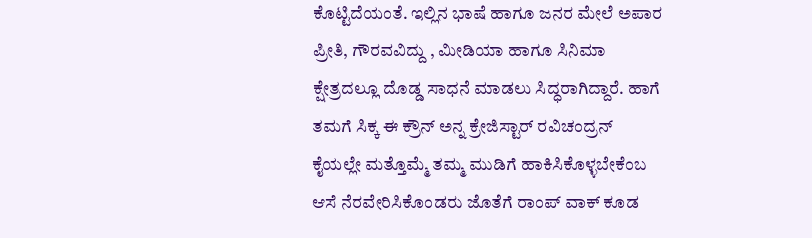ಕೊಟ್ಟಿದೆಯಂತೆ. ಇಲ್ಲಿನ ಭಾಷೆ ಹಾಗೂ ಜನರ ಮೇಲೆ ಅಪಾರ ಪ್ರೀತಿ, ಗೌರವವಿದ್ದು , ಮೀಡಿಯಾ ಹಾಗೂ ಸಿನಿಮಾ ಕ್ಷೇತ್ರದಲ್ಲೂ ದೊಡ್ಡ ಸಾಧನೆ ಮಾಡಲು ಸಿದ್ಧರಾಗಿದ್ದಾರೆ. ಹಾಗೆ ತಮಗೆ ಸಿಕ್ಕ ಈ ಕ್ರೌನ್ ಅನ್ನ ಕ್ರೇಜಿಸ್ಟಾರ್ ರವಿಚಂದ್ರನ್ ಕೈಯಲ್ಲೇ ಮತ್ತೊಮ್ಮೆ ತಮ್ಮ ಮುಡಿಗೆ ಹಾಕಿಸಿಕೊಳ್ಳಬೇಕೆಂಬ ಆಸೆ ನೆರವೇರಿಸಿಕೊಂಡರು ಜೊತೆಗೆ ರಾಂಪ್ ವಾಕ್ ಕೂಡ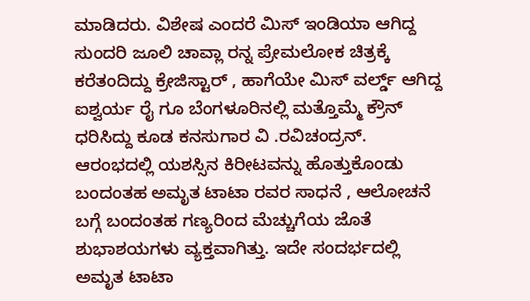ಮಾಡಿದರು. ವಿಶೇಷ ಎಂದರೆ ಮಿಸ್ ಇಂಡಿಯಾ ಆಗಿದ್ದ ಸುಂದರಿ ಜೂಲಿ ಚಾವ್ಲಾ ರನ್ನ ಪ್ರೇಮಲೋಕ ಚಿತ್ರಕ್ಕೆ ಕರೆತಂದಿದ್ದು ಕ್ರೇಜಿಸ್ಟಾರ್ , ಹಾಗೆಯೇ ಮಿಸ್ ವರ್ಲ್ಡ್ ಆಗಿದ್ದ ಐಶ್ವರ್ಯ ರೈ ಗೂ ಬೆಂಗಳೂರಿನಲ್ಲಿ ಮತ್ತೊಮ್ಮೆ ಕ್ರೌನ್ ಧರಿಸಿದ್ದು ಕೂಡ ಕನಸುಗಾರ ವಿ .ರವಿಚಂದ್ರನ್.
ಆರಂಭದಲ್ಲಿ ಯಶಸ್ಸಿನ ಕಿರೀಟವನ್ನು ಹೊತ್ತುಕೊಂಡು ಬಂದಂತಹ ಅಮೃತ ಟಾಟಾ ರವರ ಸಾಧನೆ , ಆಲೋಚನೆ ಬಗ್ಗೆ ಬಂದಂತಹ ಗಣ್ಯರಿಂದ ಮೆಚ್ಚುಗೆಯ ಜೊತೆ ಶುಭಾಶಯಗಳು ವ್ಯಕ್ತವಾಗಿತ್ತು. ಇದೇ ಸಂದರ್ಭದಲ್ಲಿ ಅಮೃತ ಟಾಟಾ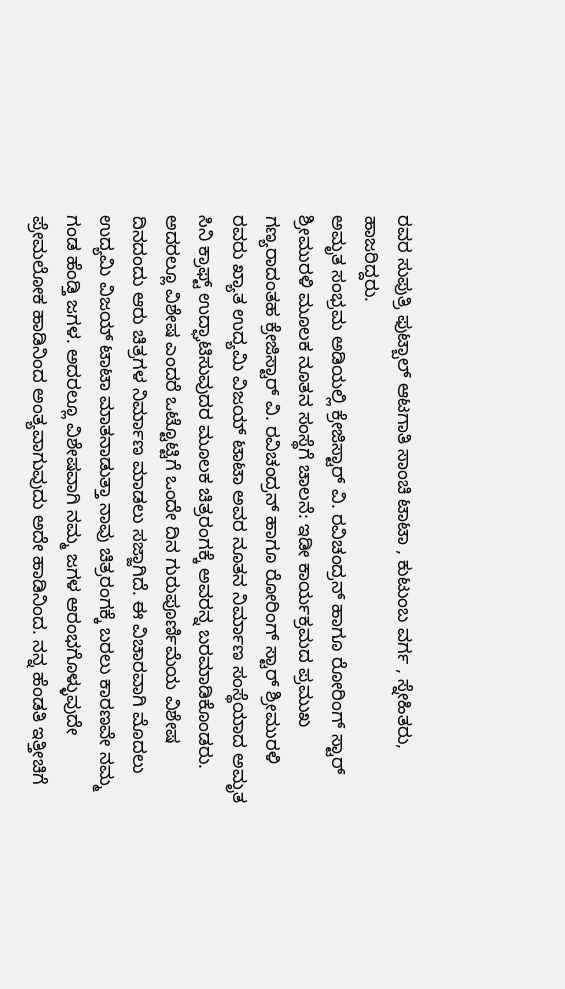ರವರ ಸುಪುತ್ರಿ ಫುಟ್ಬಾಲ್ ಆಟಗಾತಿ ಸಾಂಚಿ ಟಾಟಾ , ಕುಟುಂಬ ವರ್ಗ , ಸ್ನೇಹಿತರು, ಹಾಜರಿದ್ದರು.
ಅಮೃತ ಸಂಭ್ರಮ ಅಡಿಯಲ್ಲಿ ಕ್ರೇಜಿಸ್ಟಾರ್ ವಿ. ರವಿಚಂದ್ರನ್ ಹಾಗೂ ರೋರಿಂಗ್ ಸ್ಟಾರ್ ಶ್ರೀಮುರಳಿ ಮೂಲಕ ನೂತನ ಸಂಸ್ಥೆಗೆ ಚಾಲನೆ: ಇಡೀ ಕಾರ್ಯಕ್ರಮದ ಪ್ರಮುಖ ಗಣ್ಯರಾದಂತಹ ಕ್ರೇಜಿಸ್ಟಾರ್ ವಿ. ರವಿಚಂದ್ರನ್ ಹಾಗೂ ರೋರಿಂಗ್ ಸ್ಟಾರ್ ಶ್ರೀಮುರಳಿ ರವರು ಖ್ಯಾತ ಉದ್ಯಮಿ ವಿಜಯ್ ಟಾಟಾ ಅವರ ನೂತನ ನಿರ್ಮಾಣ ಸಂಸ್ಥೆಯಾದ ಅಮೃತ ಸಿನಿ ಕ್ರಾಫ್ಟ್ ಉದ್ಘಾಟಿಸುವುದರ ಮೂಲಕ ಚಿತ್ರರಂಗಕ್ಕೆ ಅವರನ್ನ ಬರಮಾಡಿಕೊಂಡರು. ಅದರಲ್ಲೂ ವಿಶೇಷ ಎಂದರೆ ಒಟ್ಟೊಟ್ಟಿಗೆ ಒಂದೇ ದಿನ ಗುರುಪೂರ್ಣಿಮೆಯ ವಿಶೇಷ ದಿನದಂದು ಆರು ಚಿತ್ರಗಳ ನಿರ್ಮಾಣ ಮಾಡಲು ಸಜ್ಜಾಗಿದೆ. ಈ ವಿಚಾರವಾಗಿ ಮೊದಲು ಉದ್ಯಮಿ ವಿಜಯ್ ಟಾಟಾ ಮಾತನಾಡುತ್ತಾ ನಾವು ಚಿತ್ರರಂಗಕ್ಕೆ ಬರಲು ಕಾರಣವೇ ನಮ್ಮ ಗಂಡ ಹೆಂಡ್ತಿ ಜಗಳ. ಅದರಲ್ಲೂ ವಿಶೇಷವಾಗಿ ನಮ್ಮ ಜಗಳ ಆರಂಭಗೊಳ್ಳುವುದೇ ಪ್ರೇಮಲೋಕ ಹಾಡಿನಿಂದ ಅಂತ್ಯವಾಗುವುದು ಅದೇ ಹಾಡಿನಿಂದ. ನನ್ನ ಹೆಂಡತಿ ಇತ್ತೀಚಿಗೆ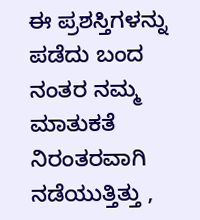ಈ ಪ್ರಶಸ್ತಿಗಳನ್ನು ಪಡೆದು ಬಂದ ನಂತರ ನಮ್ಮ ಮಾತುಕತೆ ನಿರಂತರವಾಗಿ ನಡೆಯುತ್ತಿತ್ತು ,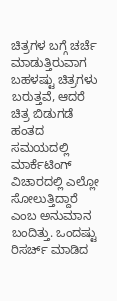ಚಿತ್ರಗಳ ಬಗ್ಗೆ ಚರ್ಚೆ ಮಾಡುತ್ತಿರುವಾಗ ಬಹಳಷ್ಟು ಚಿತ್ರಗಳು ಬರುತ್ತವೆ, ಆದರೆ ಚಿತ್ರ ಬಿಡುಗಡೆ ಹಂತದ ಸಮಯದಲ್ಲಿ ಮಾರ್ಕೆಟಿಂಗ್ ವಿಚಾರದಲ್ಲಿ ಎಲ್ಲೋ ಸೋಲುತ್ತಿದ್ದಾರೆ ಎಂಬ ಅನುಮಾನ ಬಂದಿತ್ತು. ಒಂದಷ್ಟು ರಿಸರ್ಚ್ ಮಾಡಿದ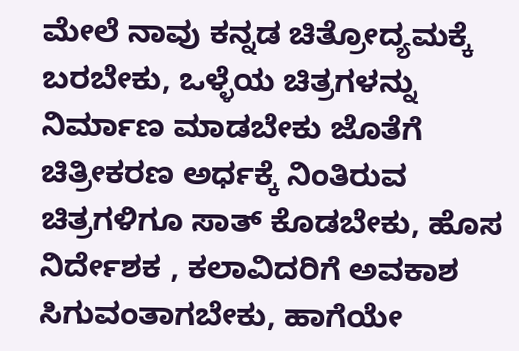ಮೇಲೆ ನಾವು ಕನ್ನಡ ಚಿತ್ರೋದ್ಯಮಕ್ಕೆ ಬರಬೇಕು, ಒಳ್ಳೆಯ ಚಿತ್ರಗಳನ್ನು ನಿರ್ಮಾಣ ಮಾಡಬೇಕು ಜೊತೆಗೆ ಚಿತ್ರೀಕರಣ ಅರ್ಧಕ್ಕೆ ನಿಂತಿರುವ ಚಿತ್ರಗಳಿಗೂ ಸಾತ್ ಕೊಡಬೇಕು, ಹೊಸ ನಿರ್ದೇಶಕ , ಕಲಾವಿದರಿಗೆ ಅವಕಾಶ ಸಿಗುವಂತಾಗಬೇಕು, ಹಾಗೆಯೇ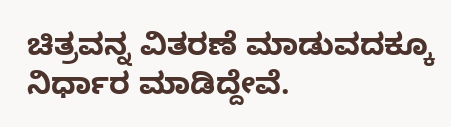ಚಿತ್ರವನ್ನ ವಿತರಣೆ ಮಾಡುವದಕ್ಕೂ ನಿರ್ಧಾರ ಮಾಡಿದ್ದೇವೆ.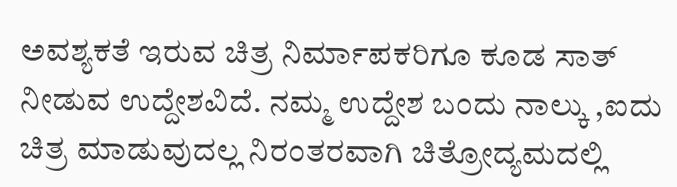ಅವಶ್ಯಕತೆ ಇರುವ ಚಿತ್ರ ನಿರ್ಮಾಪಕರಿಗೂ ಕೂಡ ಸಾತ್ ನೀಡುವ ಉದ್ದೇಶವಿದೆ. ನಮ್ಮ ಉದ್ದೇಶ ಬಂದು ನಾಲ್ಕು ,ಐದು ಚಿತ್ರ ಮಾಡುವುದಲ್ಲ ನಿರಂತರವಾಗಿ ಚಿತ್ರೋದ್ಯಮದಲ್ಲಿ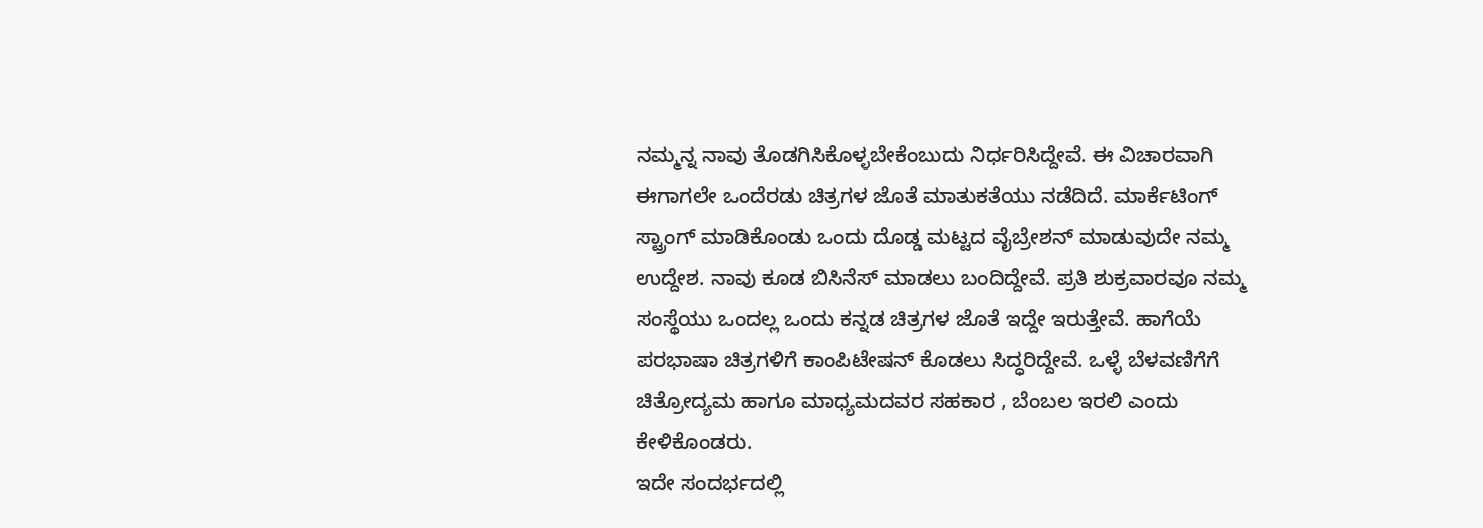ನಮ್ಮನ್ನ ನಾವು ತೊಡಗಿಸಿಕೊಳ್ಳಬೇಕೆಂಬುದು ನಿರ್ಧರಿಸಿದ್ದೇವೆ. ಈ ವಿಚಾರವಾಗಿ ಈಗಾಗಲೇ ಒಂದೆರಡು ಚಿತ್ರಗಳ ಜೊತೆ ಮಾತುಕತೆಯು ನಡೆದಿದೆ. ಮಾರ್ಕೆಟಿಂಗ್ ಸ್ಟ್ರಾಂಗ್ ಮಾಡಿಕೊಂಡು ಒಂದು ದೊಡ್ಡ ಮಟ್ಟದ ವೈಬ್ರೇಶನ್ ಮಾಡುವುದೇ ನಮ್ಮ ಉದ್ದೇಶ. ನಾವು ಕೂಡ ಬಿಸಿನೆಸ್ ಮಾಡಲು ಬಂದಿದ್ದೇವೆ. ಪ್ರತಿ ಶುಕ್ರವಾರವೂ ನಮ್ಮ ಸಂಸ್ಥೆಯು ಒಂದಲ್ಲ ಒಂದು ಕನ್ನಡ ಚಿತ್ರಗಳ ಜೊತೆ ಇದ್ದೇ ಇರುತ್ತೇವೆ. ಹಾಗೆಯೆ ಪರಭಾಷಾ ಚಿತ್ರಗಳಿಗೆ ಕಾಂಪಿಟೇಷನ್ ಕೊಡಲು ಸಿದ್ಧರಿದ್ದೇವೆ. ಒಳ್ಳೆ ಬೆಳವಣಿಗೆಗೆ ಚಿತ್ರೋದ್ಯಮ ಹಾಗೂ ಮಾಧ್ಯಮದವರ ಸಹಕಾರ , ಬೆಂಬಲ ಇರಲಿ ಎಂದು ಕೇಳಿಕೊಂಡರು.
ಇದೇ ಸಂದರ್ಭದಲ್ಲಿ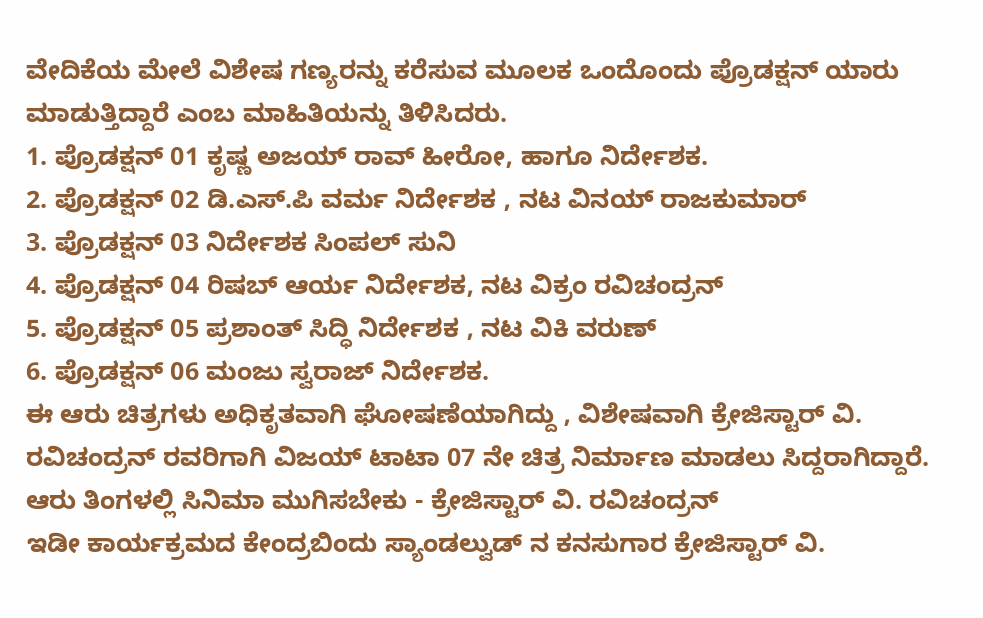ವೇದಿಕೆಯ ಮೇಲೆ ವಿಶೇಷ ಗಣ್ಯರನ್ನು ಕರೆಸುವ ಮೂಲಕ ಒಂದೊಂದು ಪ್ರೊಡಕ್ಷನ್ ಯಾರು ಮಾಡುತ್ತಿದ್ದಾರೆ ಎಂಬ ಮಾಹಿತಿಯನ್ನು ತಿಳಿಸಿದರು.
1. ಪ್ರೊಡಕ್ಷನ್ 01 ಕೃಷ್ಣ ಅಜಯ್ ರಾವ್ ಹೀರೋ, ಹಾಗೂ ನಿರ್ದೇಶಕ.
2. ಪ್ರೊಡಕ್ಷನ್ 02 ಡಿ.ಎಸ್.ಪಿ ವರ್ಮ ನಿರ್ದೇಶಕ , ನಟ ವಿನಯ್ ರಾಜಕುಮಾರ್
3. ಪ್ರೊಡಕ್ಷನ್ 03 ನಿರ್ದೇಶಕ ಸಿಂಪಲ್ ಸುನಿ
4. ಪ್ರೊಡಕ್ಷನ್ 04 ರಿಷಬ್ ಆರ್ಯ ನಿರ್ದೇಶಕ, ನಟ ವಿಕ್ರಂ ರವಿಚಂದ್ರನ್
5. ಪ್ರೊಡಕ್ಷನ್ 05 ಪ್ರಶಾಂತ್ ಸಿದ್ಧಿ ನಿರ್ದೇಶಕ , ನಟ ವಿಕಿ ವರುಣ್
6. ಪ್ರೊಡಕ್ಷನ್ 06 ಮಂಜು ಸ್ವರಾಜ್ ನಿರ್ದೇಶಕ.
ಈ ಆರು ಚಿತ್ರಗಳು ಅಧಿಕೃತವಾಗಿ ಘೋಷಣೆಯಾಗಿದ್ದು , ವಿಶೇಷವಾಗಿ ಕ್ರೇಜಿಸ್ಟಾರ್ ವಿ. ರವಿಚಂದ್ರನ್ ರವರಿಗಾಗಿ ವಿಜಯ್ ಟಾಟಾ 07 ನೇ ಚಿತ್ರ ನಿರ್ಮಾಣ ಮಾಡಲು ಸಿದ್ದರಾಗಿದ್ದಾರೆ.
ಆರು ತಿಂಗಳಲ್ಲಿ ಸಿನಿಮಾ ಮುಗಿಸಬೇಕು - ಕ್ರೇಜಿಸ್ಟಾರ್ ವಿ. ರವಿಚಂದ್ರನ್
ಇಡೀ ಕಾರ್ಯಕ್ರಮದ ಕೇಂದ್ರಬಿಂದು ಸ್ಯಾಂಡಲ್ವುಡ್ ನ ಕನಸುಗಾರ ಕ್ರೇಜಿಸ್ಟಾರ್ ವಿ.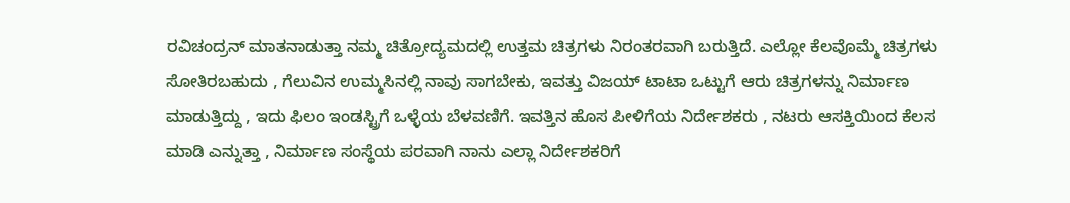ರವಿಚಂದ್ರನ್ ಮಾತನಾಡುತ್ತಾ ನಮ್ಮ ಚಿತ್ರೋದ್ಯಮದಲ್ಲಿ ಉತ್ತಮ ಚಿತ್ರಗಳು ನಿರಂತರವಾಗಿ ಬರುತ್ತಿದೆ. ಎಲ್ಲೋ ಕೆಲವೊಮ್ಮೆ ಚಿತ್ರಗಳು ಸೋತಿರಬಹುದು , ಗೆಲುವಿನ ಉಮ್ಮಸಿನಲ್ಲಿ ನಾವು ಸಾಗಬೇಕು, ಇವತ್ತು ವಿಜಯ್ ಟಾಟಾ ಒಟ್ಟುಗೆ ಆರು ಚಿತ್ರಗಳನ್ನು ನಿರ್ಮಾಣ ಮಾಡುತ್ತಿದ್ದು , ಇದು ಫಿಲಂ ಇಂಡಸ್ಟ್ರಿಗೆ ಒಳ್ಳೆಯ ಬೆಳವಣಿಗೆ. ಇವತ್ತಿನ ಹೊಸ ಪೀಳಿಗೆಯ ನಿರ್ದೇಶಕರು , ನಟರು ಆಸಕ್ತಿಯಿಂದ ಕೆಲಸ ಮಾಡಿ ಎನ್ನುತ್ತಾ , ನಿರ್ಮಾಣ ಸಂಸ್ಥೆಯ ಪರವಾಗಿ ನಾನು ಎಲ್ಲಾ ನಿರ್ದೇಶಕರಿಗೆ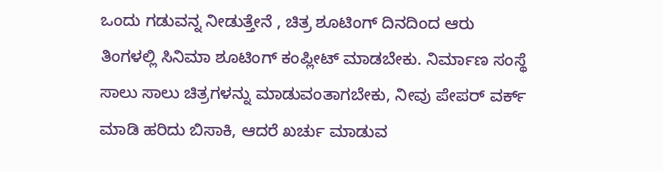ಒಂದು ಗಡುವನ್ನ ನೀಡುತ್ತೇನೆ , ಚಿತ್ರ ಶೂಟಿಂಗ್ ದಿನದಿಂದ ಆರು ತಿಂಗಳಲ್ಲಿ ಸಿನಿಮಾ ಶೂಟಿಂಗ್ ಕಂಪ್ಲೀಟ್ ಮಾಡಬೇಕು. ನಿರ್ಮಾಣ ಸಂಸ್ಥೆ ಸಾಲು ಸಾಲು ಚಿತ್ರಗಳನ್ನು ಮಾಡುವಂತಾಗಬೇಕು, ನೀವು ಪೇಪರ್ ವರ್ಕ್ ಮಾಡಿ ಹರಿದು ಬಿಸಾಕಿ, ಆದರೆ ಖರ್ಚು ಮಾಡುವ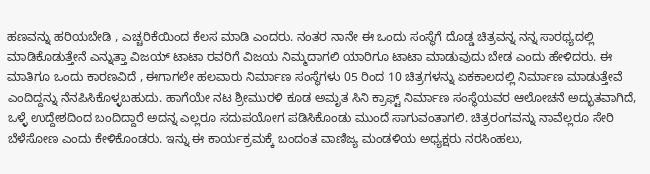ಹಣವನ್ನು ಹರಿಯಬೇಡಿ , ಎಚ್ಚರಿಕೆಯಿಂದ ಕೆಲಸ ಮಾಡಿ ಎಂದರು. ನಂತರ ನಾನೇ ಈ ಒಂದು ಸಂಸ್ಥೆಗೆ ದೊಡ್ಡ ಚಿತ್ರವನ್ನ ನನ್ನ ಸಾರಥ್ಯದಲ್ಲಿ ಮಾಡಿಕೊಡುತ್ತೇನೆ ಎನ್ನುತ್ತಾ ವಿಜಯ್ ಟಾಟಾ ರವರಿಗೆ ವಿಜಯ ನಿಮ್ಮದಾಗಲಿ ಯಾರಿಗೂ ಟಾಟಾ ಮಾಡುವುದು ಬೇಡ ಎಂದು ಹೇಳಿದರು. ಈ ಮಾತಿಗೂ ಒಂದು ಕಾರಣವಿದೆ , ಈಗಾಗಲೇ ಹಲವಾರು ನಿರ್ಮಾಣ ಸಂಸ್ಥೆಗಳು 05 ರಿಂದ 10 ಚಿತ್ರಗಳನ್ನು ಏಕಕಾಲದಲ್ಲಿ ನಿರ್ಮಾಣ ಮಾಡುತ್ತೇವೆ ಎಂದಿದ್ದನ್ನು ನೆನಪಿಸಿಕೊಳ್ಳಬಹುದು. ಹಾಗೆಯೇ ನಟ ಶ್ರೀಮುರಳಿ ಕೂಡ ಅಮೃತ ಸಿನಿ ಕ್ರಾಫ್ಟ್ ನಿರ್ಮಾಣ ಸಂಸ್ಥೆಯವರ ಆಲೋಚನೆ ಅದ್ಭುತವಾಗಿದೆ, ಒಳ್ಳೆ ಉದ್ದೇಶದಿಂದ ಬಂದಿದ್ದಾರೆ ಅದನ್ನ ಎಲ್ಲರೂ ಸದುಪಯೋಗ ಪಡಿಸಿಕೊಂಡು ಮುಂದೆ ಸಾಗುವಂತಾಗಲಿ. ಚಿತ್ರರಂಗವನ್ನು ನಾವೆಲ್ಲರೂ ಸೇರಿ ಬೆಳೆಸೋಣ ಎಂದು ಕೇಳಿಕೊಂಡರು. ಇನ್ನು ಈ ಕಾರ್ಯಕ್ರಮಕ್ಕೆ ಬಂದಂತ ವಾಣಿಜ್ಯ ಮಂಡಳಿಯ ಅಧ್ಯಕ್ಷರು ನರಸಿಂಹಲು,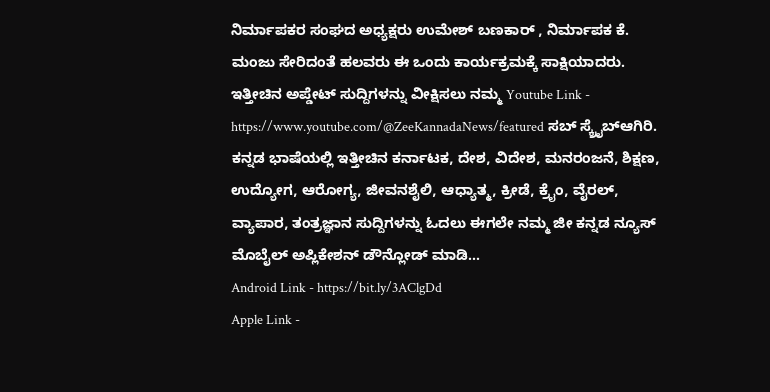ನಿರ್ಮಾಪಕರ ಸಂಘದ ಅಧ್ಯಕ್ಷರು ಉಮೇಶ್ ಬಣಕಾರ್ , ನಿರ್ಮಾಪಕ ಕೆ. ಮಂಜು ಸೇರಿದಂತೆ ಹಲವರು ಈ ಒಂದು ಕಾರ್ಯಕ್ರಮಕ್ಕೆ ಸಾಕ್ಷಿಯಾದರು.
ಇತ್ತೀಚಿನ ಅಪ್ಡೇಟ್ ಸುದ್ದಿಗಳನ್ನು ವೀಕ್ಷಿಸಲು ನಮ್ಮ Youtube Link - https://www.youtube.com/@ZeeKannadaNews/featured ಸಬ್ ಸ್ಕ್ರೈಬ್ಆಗಿರಿ.
ಕನ್ನಡ ಭಾಷೆಯಲ್ಲಿ ಇತ್ತೀಚಿನ ಕರ್ನಾಟಕ, ದೇಶ, ವಿದೇಶ, ಮನರಂಜನೆ, ಶಿಕ್ಷಣ, ಉದ್ಯೋಗ, ಆರೋಗ್ಯ, ಜೀವನಶೈಲಿ, ಆಧ್ಯಾತ್ಮ, ಕ್ರೀಡೆ, ಕ್ರೈಂ, ವೈರಲ್, ವ್ಯಾಪಾರ, ತಂತ್ರಜ್ಞಾನ ಸುದ್ದಿಗಳನ್ನು ಓದಲು ಈಗಲೇ ನಮ್ಮ ಜೀ ಕನ್ನಡ ನ್ಯೂಸ್ ಮೊಬೈಲ್ ಅಪ್ಲಿಕೇಶನ್ ಡೌನ್ಲೋಡ್ ಮಾಡಿ...
Android Link - https://bit.ly/3AClgDd
Apple Link -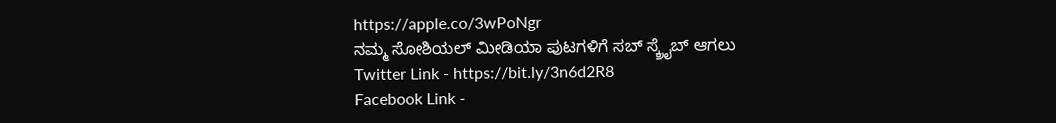https://apple.co/3wPoNgr
ನಮ್ಮ ಸೋಶಿಯಲ್ ಮೀಡಿಯಾ ಪುಟಗಳಿಗೆ ಸಬ್ ಸ್ಕ್ರೈಬ್ ಆಗಲು
Twitter Link - https://bit.ly/3n6d2R8
Facebook Link -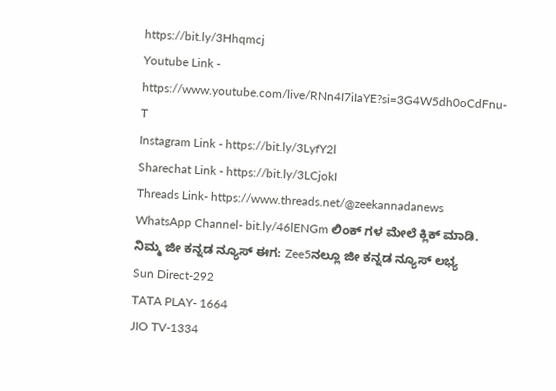https://bit.ly/3Hhqmcj
Youtube Link - https://www.youtube.com/live/RNn4I7iIaYE?si=3G4W5dh0oCdFnu-T
Instagram Link - https://bit.ly/3LyfY2l
Sharechat Link - https://bit.ly/3LCjokI
Threads Link- https://www.threads.net/@zeekannadanews
WhatsApp Channel- bit.ly/46lENGm ಲಿಂಕ್ ಗಳ ಮೇಲೆ ಕ್ಲಿಕ್ ಮಾಡಿ.
ನಿಮ್ಮ ಜೀ ಕನ್ನಡ ನ್ಯೂಸ್ ಈಗ: Zee5ನಲ್ಲೂ ಜೀ ಕನ್ನಡ ನ್ಯೂಸ್ ಲಭ್ಯ
Sun Direct-292
TATA PLAY- 1664
JIO TV-1334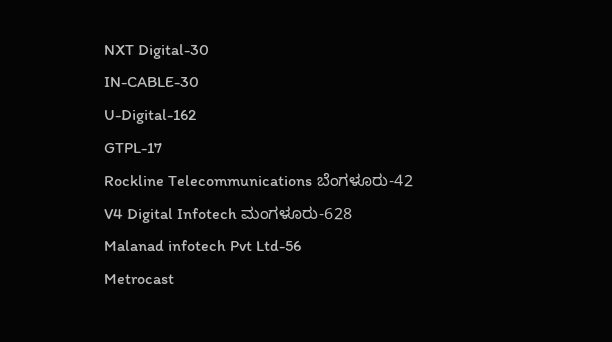NXT Digital-30
IN-CABLE-30
U-Digital-162
GTPL-17
Rockline Telecommunications ಬೆಂಗಳೂರು-42
V4 Digital Infotech ಮಂಗಳೂರು-628
Malanad infotech Pvt Ltd-56
Metrocast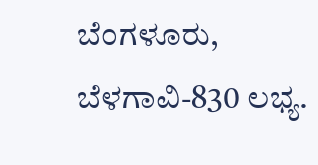ಬೆಂಗಳೂರು, ಬೆಳಗಾವಿ-830 ಲಭ್ಯ.